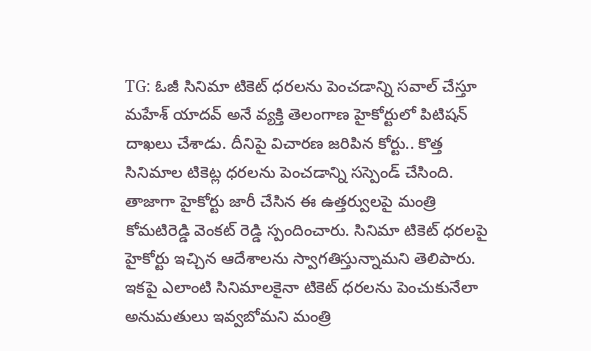TG: ఓజీ సినిమా టికెట్ ధరలను పెంచడాన్ని సవాల్ చేస్తూ మహేశ్ యాదవ్ అనే వ్యక్తి తెలంగాణ హైకోర్టులో పిటిషన్ దాఖలు చేశాడు. దీనిపై విచారణ జరిపిన కోర్టు.. కొత్త సినిమాల టికెట్ల ధరలను పెంచడాన్ని సస్పెండ్ చేసింది. తాజాగా హైకోర్టు జారీ చేసిన ఈ ఉత్తర్వులపై మంత్రి కోమటిరెడ్డి వెంకట్ రెడ్డి స్పందించారు. సినిమా టికెట్ ధరలపై హైకోర్టు ఇచ్చిన ఆదేశాలను స్వాగతిస్తున్నామని తెలిపారు. ఇకపై ఎలాంటి సినిమాలకైనా టికెట్ ధరలను పెంచుకునేలా అనుమతులు ఇవ్వబోమని మంత్రి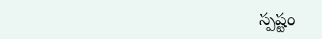స్పష్టం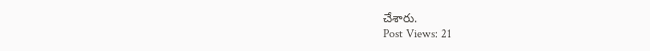చేశారు.
Post Views: 21